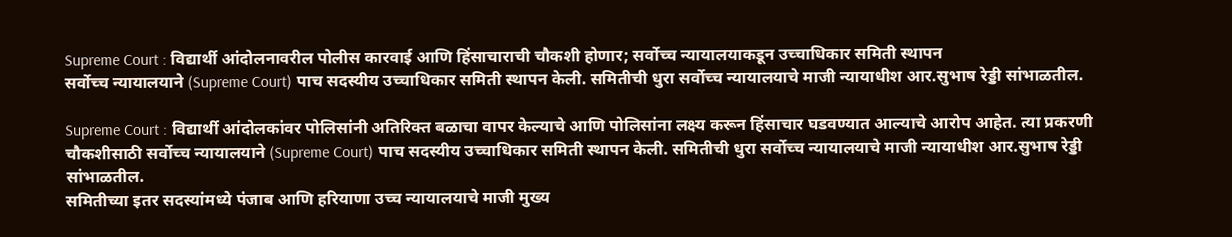Supreme Court : विद्यार्थी आंदोलनावरील पोलीस कारवाई आणि हिंसाचाराची चौकशी होणार; सर्वोच्च न्यायालयाकडून उच्चाधिकार समिती स्थापन
सर्वोच्च न्यायालयाने (Supreme Court) पाच सदस्यीय उच्चाधिकार समिती स्थापन केली. समितीची धुरा सर्वोच्च न्यायालयाचे माजी न्यायाधीश आर.सुभाष रेड्डी सांभाळतील.

Supreme Court : विद्यार्थी आंदोलकांवर पोलिसांनी अतिरिक्त बळाचा वापर केल्याचे आणि पोलिसांना लक्ष्य करून हिंसाचार घडवण्यात आल्याचे आरोप आहेत. त्या प्रकरणी चौकशीसाठी सर्वोच्च न्यायालयाने (Supreme Court) पाच सदस्यीय उच्चाधिकार समिती स्थापन केली. समितीची धुरा सर्वोच्च न्यायालयाचे माजी न्यायाधीश आर.सुभाष रेड्डी सांभाळतील.
समितीच्या इतर सदस्यांमध्ये पंजाब आणि हरियाणा उच्च न्यायालयाचे माजी मुख्य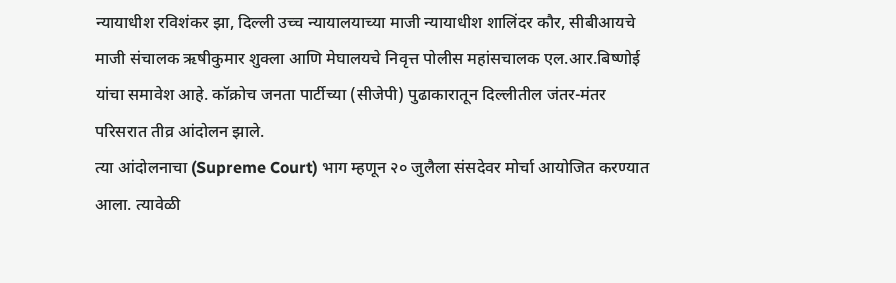न्यायाधीश रविशंकर झा, दिल्ली उच्च न्यायालयाच्या माजी न्यायाधीश शालिंदर कौर, सीबीआयचे माजी संचालक ऋषीकुमार शुक्ला आणि मेघालयचे निवृत्त पोलीस महांसचालक एल.आर.बिष्णोई यांचा समावेश आहे. कॉक्रोच जनता पार्टीच्या (सीजेपी) पुढाकारातून दिल्लीतील जंतर-मंतर परिसरात तीव्र आंदोलन झाले.
त्या आंदोलनाचा (Supreme Court) भाग म्हणून २० जुलैला संसदेवर मोर्चा आयोजित करण्यात आला. त्यावेळी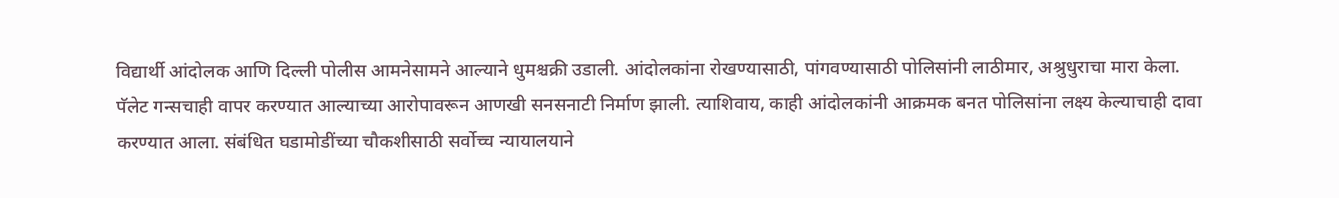विद्यार्थी आंदोलक आणि दिल्ली पोलीस आमनेसामने आल्याने धुमश्चक्री उडाली. आंदोलकांना रोखण्यासाठी, पांगवण्यासाठी पोलिसांनी लाठीमार, अश्रुधुराचा मारा केला.
पॅलेट गन्सचाही वापर करण्यात आल्याच्या आरोपावरून आणखी सनसनाटी निर्माण झाली. त्याशिवाय, काही आंदोलकांनी आक्रमक बनत पोलिसांना लक्ष्य केल्याचाही दावा करण्यात आला. संबंधित घडामोडींच्या चौकशीसाठी सर्वोच्च न्यायालयाने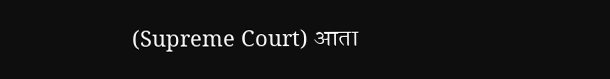(Supreme Court) आता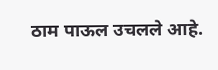ठाम पाऊल उचलले आहे.